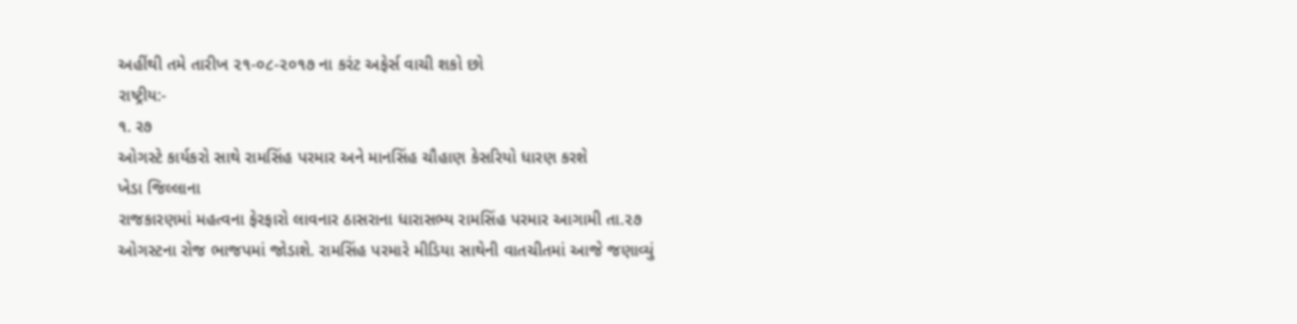અહીંથી તમે તારીખ ૨૧-૦૮-૨૦૧૭ ના કરંટ અફેર્સ વાચી શકો છો
રાષ્ટ્રીય:-
૧. ર૭
ઓગસ્ટે કાર્યકરો સાથે રામસિંહ પરમાર અને માનસિંહ ચૌહાણ કેસરિયો ધારણ કરશે
ખેડા જિલ્લાના
રાજકારણમાં મહત્વના ફેરફારો લાવનાર ઠાસરાના ધારાસભ્ય રામસિંહ પરમાર આગામી તા.૨૭
ઓગસ્ટના રોજ ભાજપમાં જોડાશે. રામસિંહ પરમારે મીડિયા સાથેની વાતચીતમાં આજે જણાવ્યું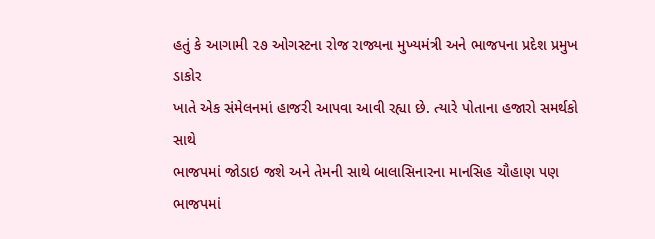હતું કે આગામી ૨૭ ઓગસ્ટના રોજ રાજ્યના મુખ્યમંત્રી અને ભાજપના પ્રદેશ પ્રમુખ ડાકોર
ખાતે એક સંમેલનમાં હાજરી આપવા આવી રહ્યા છે. ત્યારે પોતાના હજારો સમર્થકો સાથે
ભાજપમાં જોડાઇ જશે અને તેમની સાથે બાલાસિનારના માનસિહ ચૌહાણ પણ ભાજપમાં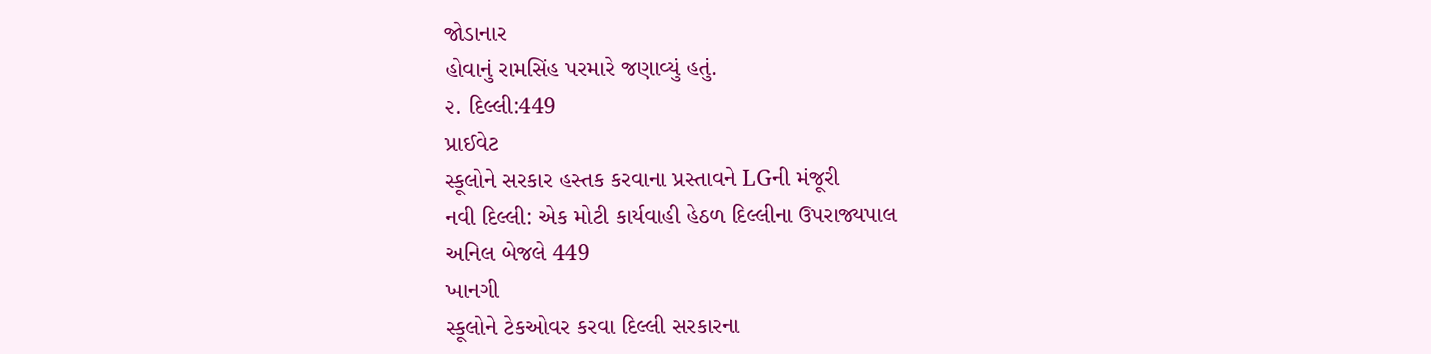જોડાનાર
હોવાનું રામસિંહ પરમારે જણાવ્યું હતું.
૨. દિલ્લી:449
પ્રાઈવેટ
સ્કૂલોને સરકાર હસ્તક કરવાના પ્રસ્તાવને LGની મંજૂરી
નવી દિલ્લી: એક મોટી કાર્યવાહી હેઠળ દિલ્લીના ઉપરાજ્યપાલ
અનિલ બેજલે 449
ખાનગી
સ્કૂલોને ટેકઓવર કરવા દિલ્લી સરકારના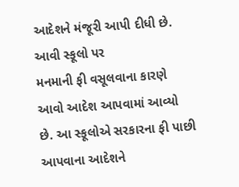આદેશને મંજૂરી આપી દીધી છે. આવી સ્કૂલો પર
મનમાની ફી વસૂલવાના કારણે આવો આદેશ આપવામાં આવ્યો છે. આ સ્કૂલોએ સરકારના ફી પાછી
આપવાના આદેશને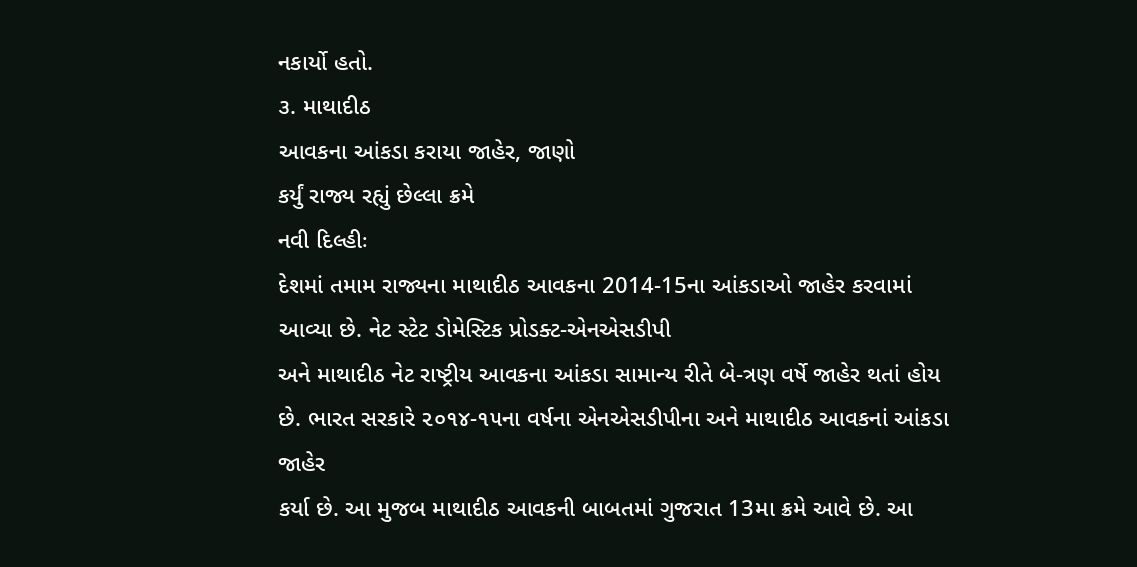નકાર્યો હતો.
૩. માથાદીઠ
આવકના આંકડા કરાયા જાહેર, જાણો
કર્યું રાજ્ય રહ્યું છેલ્લા ક્રમે
નવી દિલ્હીઃ
દેશમાં તમામ રાજ્યના માથાદીઠ આવકના 2014-15ના આંકડાઓ જાહેર કરવામાં આવ્યા છે. નેટ સ્ટેટ ડોમેસ્ટિક પ્રોડક્ટ-એનએસડીપી
અને માથાદીઠ નેટ રાષ્ટ્રીય આવકના આંકડા સામાન્ય રીતે બે-ત્રણ વર્ષે જાહેર થતાં હોય
છે. ભારત સરકારે ૨૦૧૪-૧૫ના વર્ષના એનએસડીપીના અને માથાદીઠ આવકનાં આંકડા જાહેર
કર્યા છે. આ મુજબ માથાદીઠ આવકની બાબતમાં ગુજરાત 13મા ક્રમે આવે છે. આ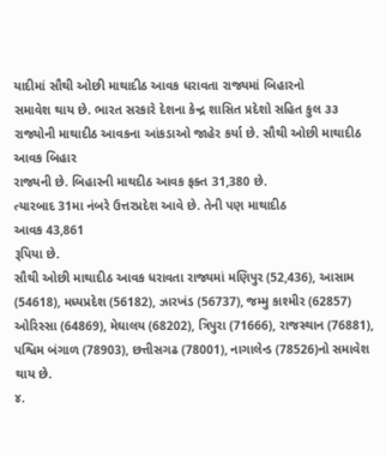યાદીમાં સૌથી ઓછી માથાદીઠ આવક ધરાવતા રાજ્યમાં બિહારનો
સમાવેશ થાય છે. ભારત સરકારે દેશના કેન્દ્ર શાસિત પ્રદેશો સહિત કુલ ૩૩
રાજ્યોની માથાદીઠ આવકના આંકડાઓ જાહેર કર્યા છે. સૌથી ઓછી માથાદીઠ આવક બિહાર
રાજ્યની છે. બિહારની માથદીઠ આવક ફક્ત 31,380 છે.
ત્યારબાદ 31મા નંબરે ઉત્તરપ્રદેશ આવે છે. તેની પણ માથાદીઠ
આવક 43,861
રૂપિયા છે.
સૌથી ઓછી માથાદીઠ આવક ધરાવતા રાજ્યમાં મણિપુર (52,436), આસામ (54618), મધ્યપ્રદેશ (56182), ઝારખંડ (56737), જમ્મુ કાશ્મીર (62857) ઓરિસ્સા (64869), મેઘાલય (68202), ત્રિપુરા (71666), રાજસ્થાન (76881), પશ્વિમ બંગાળ (78903), છત્તીસગઢ (78001), નાગાલેન્ડ (78526)નો સમાવેશ થાય છે.
૪.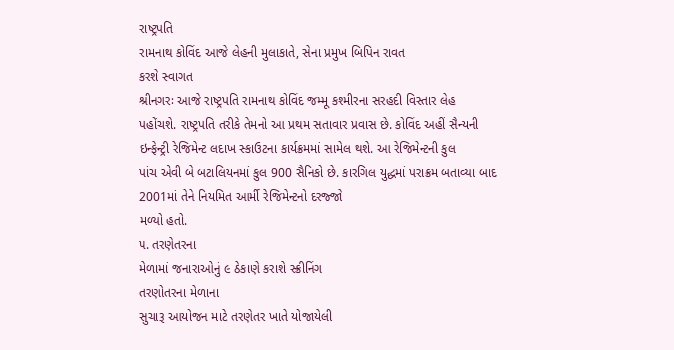રાષ્ટ્રપતિ
રામનાથ કોવિંદ આજે લેહની મુલાકાતે, સેના પ્રમુખ બિપિન રાવત
કરશે સ્વાગત
શ્રીનગરઃ આજે રાષ્ટ્રપતિ રામનાથ કોવિંદ જમ્મૂ કશ્મીરના સરહદી વિસ્તાર લેહ
પહોંચશે. રાષ્ટ્રપતિ તરીકે તેમનો આ પ્રથમ સતાવાર પ્રવાસ છે. કોવિંદ અહીં સૈન્યની
ઇન્ફેન્ટ્રી રેજિમેન્ટ લદાખ સ્કાઉટના કાર્યક્રમમાં સામેલ થશે. આ રેજિમેન્ટની કુલ
પાંચ એવી બે બટાલિયનમાં કુલ 900 સૈનિકો છે. કારગિલ યુદ્ધમાં પરાક્રમ બતાવ્યા બાદ 2001માં તેને નિયમિત આર્મી રેજિમેન્ટનો દરજ્જો
મળ્યો હતો.
૫. તરણેતરના
મેળામાં જનારાઓનું ૯ ઠેકાણે કરાશે સ્ક્રીનિંગ
તરણોતરના મેળાના
સુચારૂ આયોજન માટે તરણેતર ખાતે યોજાયેલી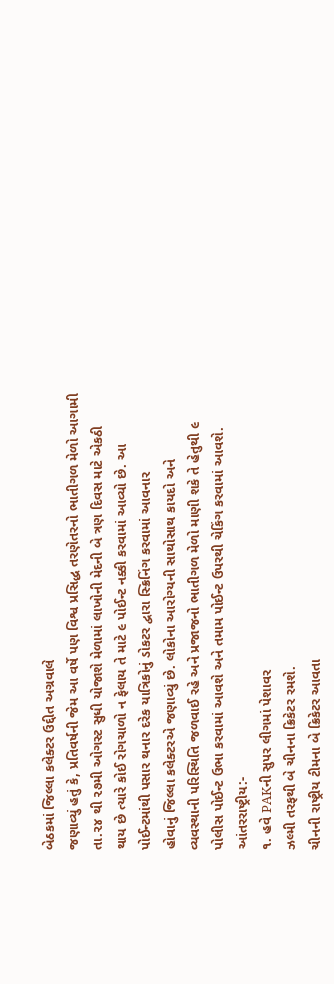બેઠકમાં જિલ્લા કલેક્ટર ઉદ્દીત અગ્રવાલે
જણાવ્યું હતું કે, પ્રતિવર્ષની જેમ આ વર્ષે પણ વિશ્વ પ્રસિદ્ધ તરણેતરનો ભાતીગળ મેળો આગામી
તા.૨૪ થી ૨૭મી ઓગસ્ટ સુધી યોજાશે મેળામાં લાખોની મેદની બે ત્રણ દિવસ માટે એકઠી
થાય છે ત્યારે કોઈ રોગચાળો ન ફેલાય તે માટે ૯ પોઈન્ટ નક્કી કરવામાં આવ્યો છે. આ
પોઈન્ટમાંથી પસાર થનાર દરેક યાત્રિકોનું ડોકટર દ્વારા સ્ક્રિનિંગ કરવામાં આવનાર
હોવાનું જિલ્લા કલેક્ટરએ જણાવ્યું છે. લોકોના આરોગ્યની સાથોસાથ કાયદો અને
વ્યવસ્થાની પરિસ્થિતિ જળવાઈ રહે અને પ્રજાજનો ભાતીગળ મેળો માણી શકે તે હેતુથી ૯
પોલીસ પોઈન્ટ ઉભા કરવામાં આવશે અને તમામ પોઈન્ટ ઉપરથી ચેકિંગ કરવામાં આવશે.
આંતરરાષ્ટ્રીય:-
૧. હવે PAKની સુપર લીગમાં પેશાવર
ઝલ્મી તરફથી બે ચીનના ક્રિકેટર રમશે.
ચીનની રાષ્ટ્રીય ટીમના બે ક્રિકેટર આવતા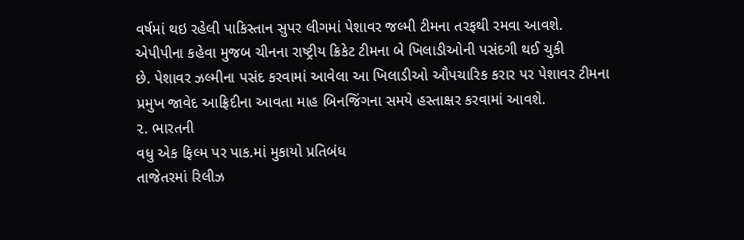વર્ષમાં થઇ રહેલી પાકિસ્તાન સુપર લીગમાં પેશાવર જલ્મી ટીમના તરફથી રમવા આવશે.
એપીપીના કહેવા મુજબ ચીનના રાષ્ટ્રીય ક્રિકેટ ટીમના બે ખિલાડીઓની પસંદગી થઈ ચુકી
છે. પેશાવર ઝલ્મીના પસંદ કરવામાં આવેલા આ ખિલાડીઓ ઔપચારિક કરાર પર પેશાવર ટીમના
પ્રમુખ જાવેદ આફ્રિદીના આવતા માહ બિનજિંગના સમયે હસ્તાક્ષર કરવામાં આવશે.
૨. ભારતની
વધુ એક ફિલ્મ પર પાક.માં મુકાયો પ્રતિબંધ
તાજેતરમાં રિલીઝ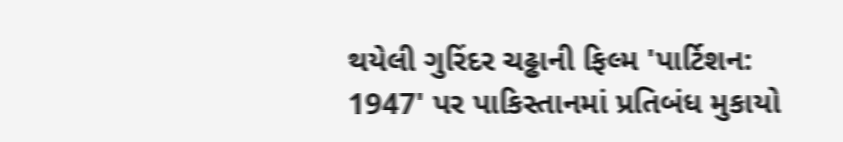થયેલી ગુરિંદર ચઢ્ઢાની ફિલ્મ 'પાર્ટિશન: 1947' પર પાકિસ્તાનમાં પ્રતિબંધ મુકાયો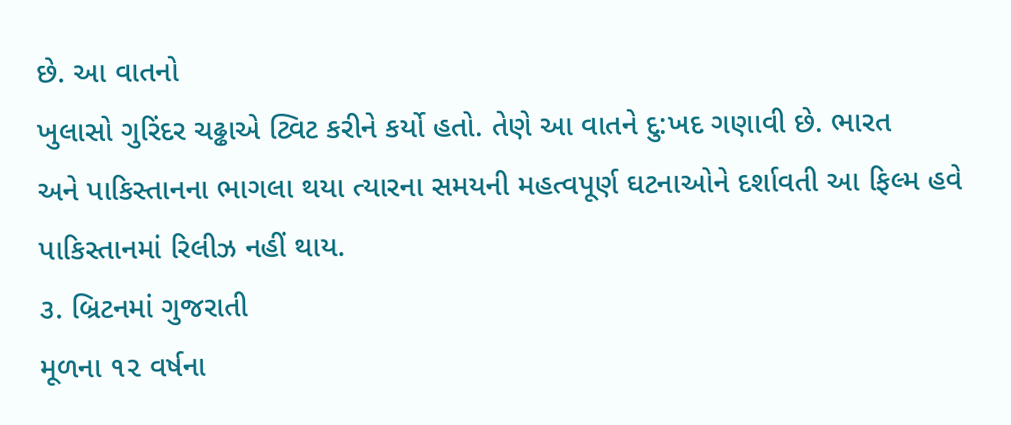છે. આ વાતનો
ખુલાસો ગુરિંદર ચઢ્ઢાએ ટ્વિટ કરીને કર્યો હતો. તેણે આ વાતને દુ:ખદ ગણાવી છે. ભારત
અને પાકિસ્તાનના ભાગલા થયા ત્યારના સમયની મહત્વપૂર્ણ ઘટનાઓને દર્શાવતી આ ફિલ્મ હવે
પાકિસ્તાનમાં રિલીઝ નહીં થાય.
૩. બ્રિટનમાં ગુજરાતી
મૂળના ૧૨ વર્ષના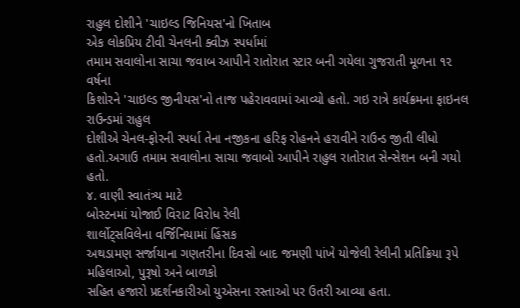રાહુલ દોશીને 'ચાઇલ્ડ જિનિયસ'નો ખિતાબ
એક લોકપ્રિય ટીવી ચેનલની ક્વીઝ સ્પર્ધામાં
તમામ સવાલોના સાચા જવાબ આપીને રાતોરાત સ્ટાર બની ગયેલા ગુજરાતી મૂળના ૧૨ વર્ષના
કિશોરને 'ચાઇલ્ડ જીનીયસ'નો તાજ પહેરાવવામાં આવ્યો હતો. ગઇ રાત્રે કાર્યક્રમના ફાઇનલ રાઉન્ડમાં રાહુલ
દોશીએ ચેનલ-ફોરની સ્પર્ધા તેના નજીકના હરિફ રોહનને હરાવીને રાઉન્ડ જીતી લીધો
હતો.અગાઉ તમામ સવાલોના સાચા જવાબો આપીને રાહુલ રાતોરાત સેન્સેશન બની ગયો હતો.
૪. વાણી સ્વાતંત્ર્ય માટે
બોસ્ટનમાં યોજાઈ વિરાટ વિરોધ રેલી
શાર્લોટ્સવિલેના વર્જિનિયામાં હિંસક
અથડામણ સર્જાયાના ગણતરીના દિવસો બાદ જમણી પાંખે યોજેલી રેલીની પ્રતિક્રિયા રૂપે
મહિલાઓ, પુરૂષો અને બાળકો
સહિત હજારો પ્રદર્શનકારીઓ યુએસના રસ્તાઓ પર ઉતરી આવ્યા હતા.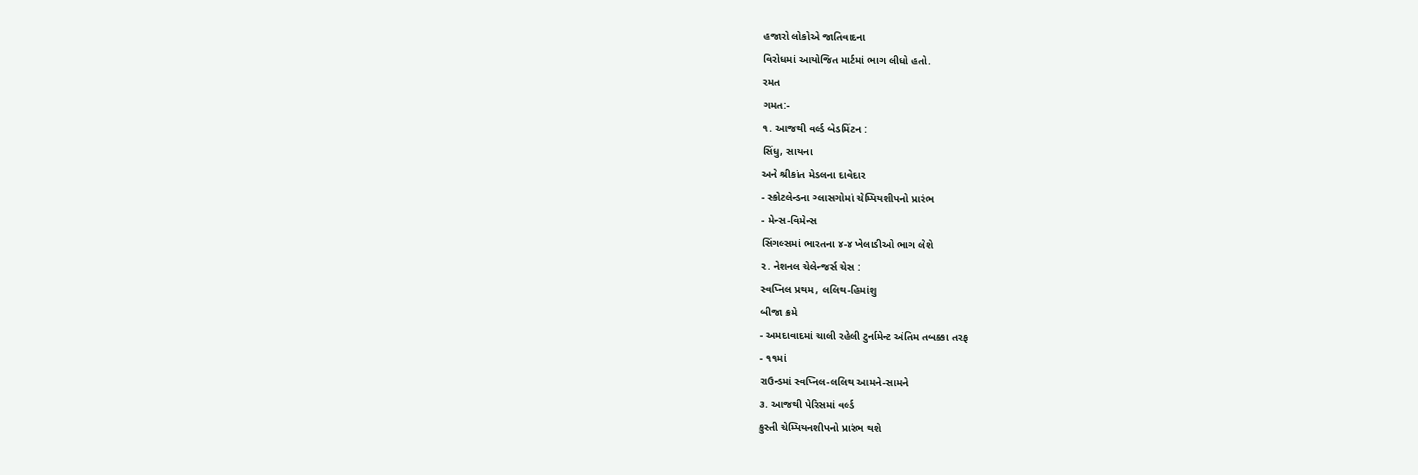હજારો લોકોએ જાતિવાદના
વિરોધમાં આયોજિત માર્ટમાં ભાગ લીધો હતો.
રમત
ગમત:-
૧. આજથી વર્લ્ડ બેડમિંટન :
સિંધુ, સાયના
અને શ્રીકાંત મેડલના દાવેદાર
- સ્કોટલેન્ડના ગ્લાસગોમાં ચેમ્પિયશીપનો પ્રારંભ
- મેન્સ-વિમેન્સ
સિંગલ્સમાં ભારતના ૪-૪ ખેલાડીઓ ભાગ લેશે
૨. નેશનલ ચેલેન્જર્સ ચેસ :
સ્વપ્નિલ પ્રથમ, લલિથ-હિમાંશુ
બીજા ક્રમે
- અમદાવાદમાં ચાલી રહેલી ટુર્નામેન્ટ અંતિમ તબક્કા તરફ
- ૧૧માં
રાઉન્ડમાં સ્વપ્નિલ-લલિથ આમને-સામને
૩. આજથી પેરિસમાં વર્લ્ડ
કુસ્તી ચેમ્પિયનશીપનો પ્રારંભ થશે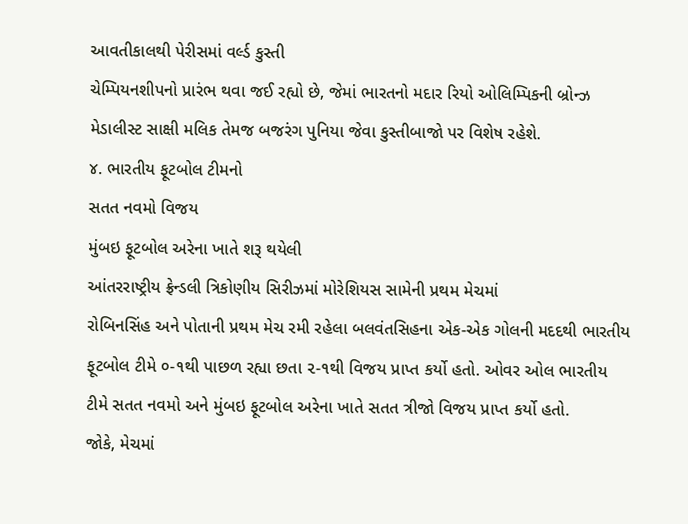આવતીકાલથી પેરીસમાં વર્લ્ડ કુસ્તી
ચેમ્પિયનશીપનો પ્રારંભ થવા જઈ રહ્યો છે, જેમાં ભારતનો મદાર રિયો ઓલિમ્પિકની બ્રોન્ઝ
મેડાલીસ્ટ સાક્ષી મલિક તેમજ બજરંગ પુનિયા જેવા કુસ્તીબાજો પર વિશેષ રહેશે.
૪. ભારતીય ફૂટબોલ ટીમનો
સતત નવમો વિજય
મુંબઇ ફૂટબોલ અરેના ખાતે શરૂ થયેલી
આંતરરાષ્ટ્રીય ફ્રેન્ડલી ત્રિકોણીય સિરીઝમાં મોરેશિયસ સામેની પ્રથમ મેચમાં
રોબિનસિંહ અને પોતાની પ્રથમ મેચ રમી રહેલા બલવંતસિહના એક-એક ગોલની મદદથી ભારતીય
ફૂટબોલ ટીમે ૦-૧થી પાછળ રહ્યા છતા ૨-૧થી વિજય પ્રાપ્ત કર્યો હતો. ઓવર ઓલ ભારતીય
ટીમે સતત નવમો અને મુંબઇ ફૂટબોલ અરેના ખાતે સતત ત્રીજો વિજય પ્રાપ્ત કર્યો હતો.
જોકે, મેચમાં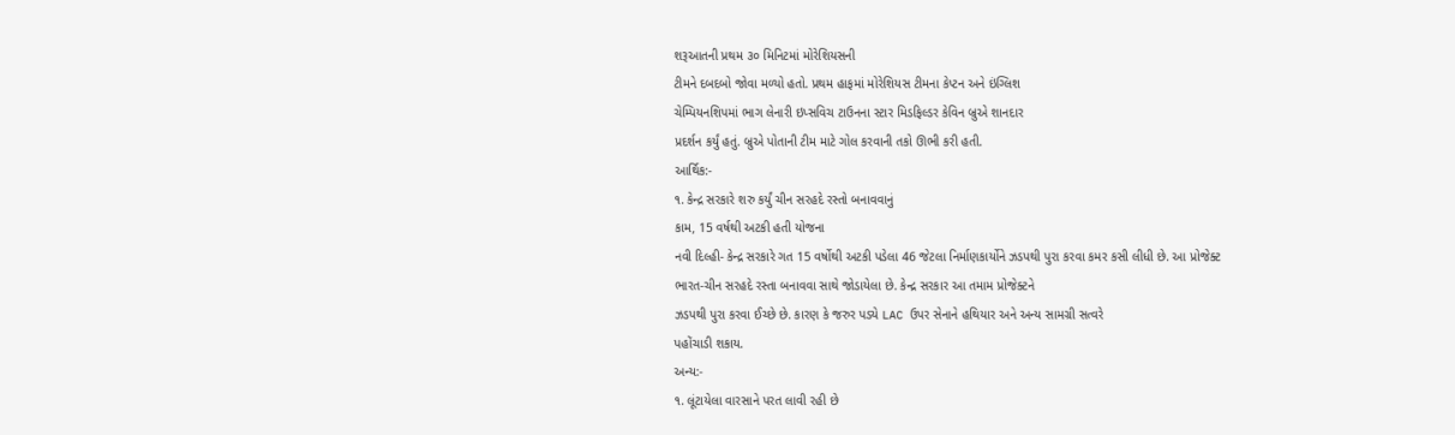શરૂઆતની પ્રથમ ૩૦ મિનિટમાં મોરેશિયસની
ટીમને દબદબો જોવા મળ્યો હતો. પ્રથમ હાફમાં મોરેશિયસ ટીમના કેપ્ટન અને ઇંગ્લિશ
ચેમ્પિયનશિપમાં ભાગ લેનારી ઇપ્સવિચ ટાઉનના સ્ટાર મિડફિલ્ડર કેવિન બ્રુએ શાનદાર
પ્રદર્શન કર્યું હતું. બ્રુએ પોતાની ટીમ માટે ગોલ કરવાની તકો ઊભી કરી હતી.
આર્થિક:-
૧. કેન્દ્ર સરકારે શરુ કર્યું ચીન સરહદે રસ્તો બનાવવાનું
કામ, 15 વર્ષથી અટકી હતી યોજના
નવી દિલ્હી- કેન્દ્ર સરકારે ગત 15 વર્ષોથી અટકી પડેલા 46 જેટલા નિર્માણકાર્યોને ઝડપથી પુરા કરવા કમર કસી લીધી છે. આ પ્રોજેક્ટ
ભારત-ચીન સરહદે રસ્તા બનાવવા સાથે જોડાયેલા છે. કેન્દ્ર સરકાર આ તમામ પ્રોજેક્ટને
ઝડપથી પુરા કરવા ઈચ્છે છે. કારણ કે જરુર પડ્યે LAC ઉપર સેનાને હથિયાર અને અન્ય સામગ્રી સત્વરે
પહોંચાડી શકાય.
અન્ય:-
૧. લૂંટાયેલા વારસાને પરત લાવી રહી છે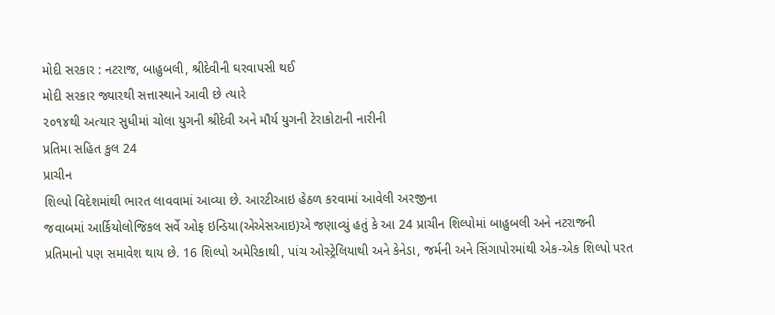મોદી સરકાર : નટરાજ, બાહુબલી, શ્રીદેવીની ઘરવાપસી થઈ
મોદી સરકાર જ્યારથી સત્તાસ્થાને આવી છે ત્યારે
૨૦૧૪થી અત્યાર સુધીમાં ચોલા યુગની શ્રીદેવી અને મૌર્ય યુગની ટેરાકોટાની નારીની
પ્રતિમા સહિત કુલ 24
પ્રાચીન
શિલ્પો વિદેશમાંથી ભારત લાવવામાં આવ્યા છે. આરટીઆઇ હેઠળ કરવામાં આવેલી અરજીના
જવાબમાં આર્કિયોલોજિકલ સર્વે ઓફ ઇન્ડિયા(એએસઆઇ)એ જણાવ્યું હતું કે આ 24 પ્રાચીન શિલ્પોમાં બાહુબલી અને નટરાજની
પ્રતિમાનો પણ સમાવેશ થાય છે. 16 શિલ્પો અમેરિકાથી, પાંચ ઓસ્ટ્રેલિયાથી અને કેનેડા, જર્મની અને સિંગાપોરમાંથી એક-એક શિલ્પો પરત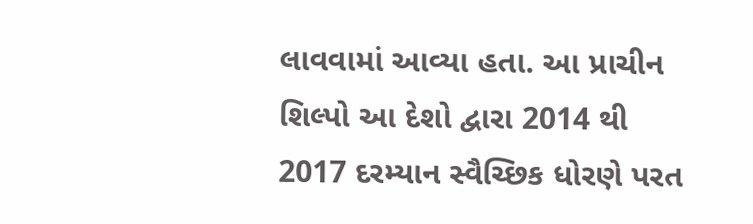લાવવામાં આવ્યા હતા. આ પ્રાચીન શિલ્પો આ દેશો દ્વારા 2014 થી 2017 દરમ્યાન સ્વૈચ્છિક ધોરણે પરત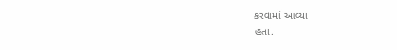કરવામાં આવ્યા
હતા.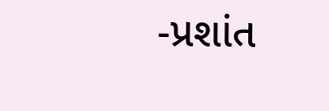-પ્રશાંત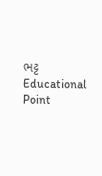ભટ્ટ
Educational Point